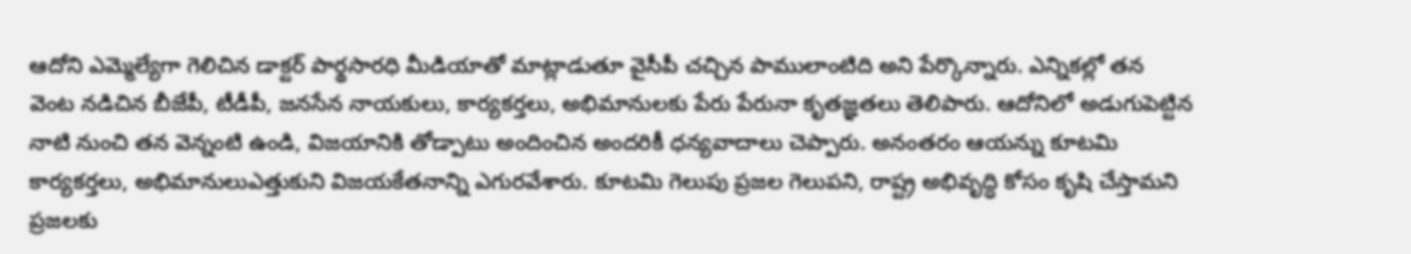ఆదోని ఎమ్మెల్యేగా గెలిచిన డాక్టర్ పార్థసారధి మీడియాతో మాట్లాడుతూ వైసీపీ చచ్చిన పాములాంటిది అని పేర్కొన్నారు. ఎన్నికల్లో తన వెంట నడిచిన బీజేపీ, టీడీపీ, జనసేన నాయకులు, కార్యకర్తలు, అభిమానులకు పేరు పేరునా కృతజ్ఞతలు తెలిపారు. ఆదోనిలో అడుగుపెట్టిన నాటి నుంచి తన వెన్నంటి ఉండి, విజయానికి తోడ్పాటు అందించిన అందరికీ ధన్యవాదాలు చెప్పారు. అనంతరం ఆయన్ను కూటమి కార్యకర్తలు, అభిమానులుఎత్తుకుని విజయకేతనాన్ని ఎగురవేశారు. కూటమి గెలుపు ప్రజల గెలుపని, రాష్ట్ర అభివృద్ధి కోసం కృషి చేస్తామని ప్రజలకు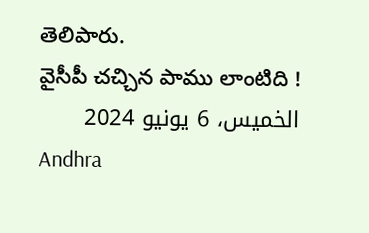తెలిపారు.
వైసీపీ చచ్చిన పాము లాంటిది !
الخميس، 6 يونيو 2024
Andhra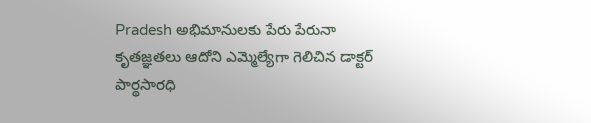Pradesh అభిమానులకు పేరు పేరునా కృతజ్ఞతలు ఆదోని ఎమ్మెల్యేగా గెలిచిన డాక్టర్ పార్థసారధి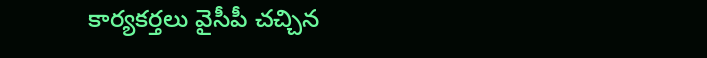కార్యకర్తలు వైసీపీ చచ్చిన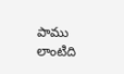పాము లాంటిది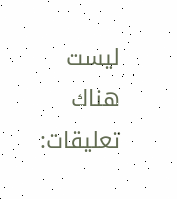ليست هناك تعليقات: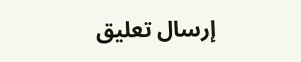إرسال تعليق